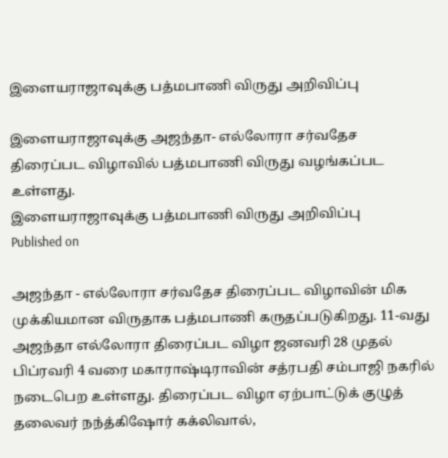இளையராஜாவுக்கு பத்மபாணி விருது அறிவிப்பு

இளையராஜாவுக்கு அஜந்தா- எல்லோரா சர்வதேச திரைப்பட விழாவில் பத்மபாணி விருது வழங்கப்பட உள்ளது.
இளையராஜாவுக்கு பத்மபாணி விருது அறிவிப்பு
Published on

அஜந்தா - எல்லோரா சர்வதேச திரைப்பட விழாவின் மிக முக்கியமான விருதாக பத்மபாணி கருதப்படுகிறது. 11-வது அஜந்தா எல்லோரா திரைப்பட விழா ஜனவரி 28 முதல் பிப்ரவரி 4 வரை மகாராஷ்டிராவின் சத்ரபதி சம்பாஜி நகரில் நடைபெற உள்ளது. திரைப்பட விழா ஏற்பாட்டுக் குழுத் தலைவர் நந்த்கிஷோர் கக்லிவால்,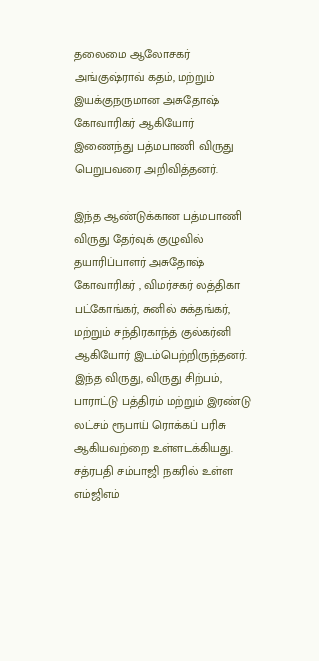தலைமை ஆலோசகர் அங்குஷ்ராவ் கதம், மற்றும் இயக்குநருமான அசுதோஷ் கோவாரிகர் ஆகியோர் இணைந்து பத்மபாணி விருது பெறுபவரை அறிவித்தனர்.

இந்த ஆண்டுக்கான பத்மபாணி விருது தேர்வுக் குழுவில் தயாரிப்பாளர் அசுதோஷ் கோவாரிகர் , விமர்சகர் லத்திகா பட்கோங்கர், சுனில் சுக்தங்கர், மற்றும் சந்திரகாந்த் குல்கர்னி ஆகியோர் இடம்பெற்றிருந்தனர். இந்த விருது, விருது சிற்பம், பாராட்டு பத்திரம் மற்றும் இரண்டு லட்சம் ரூபாய் ரொக்கப் பரிசு ஆகியவற்றை உள்ளடக்கியது. சத்ரபதி சம்பாஜி நகரில் உள்ள எம்ஜிஎம்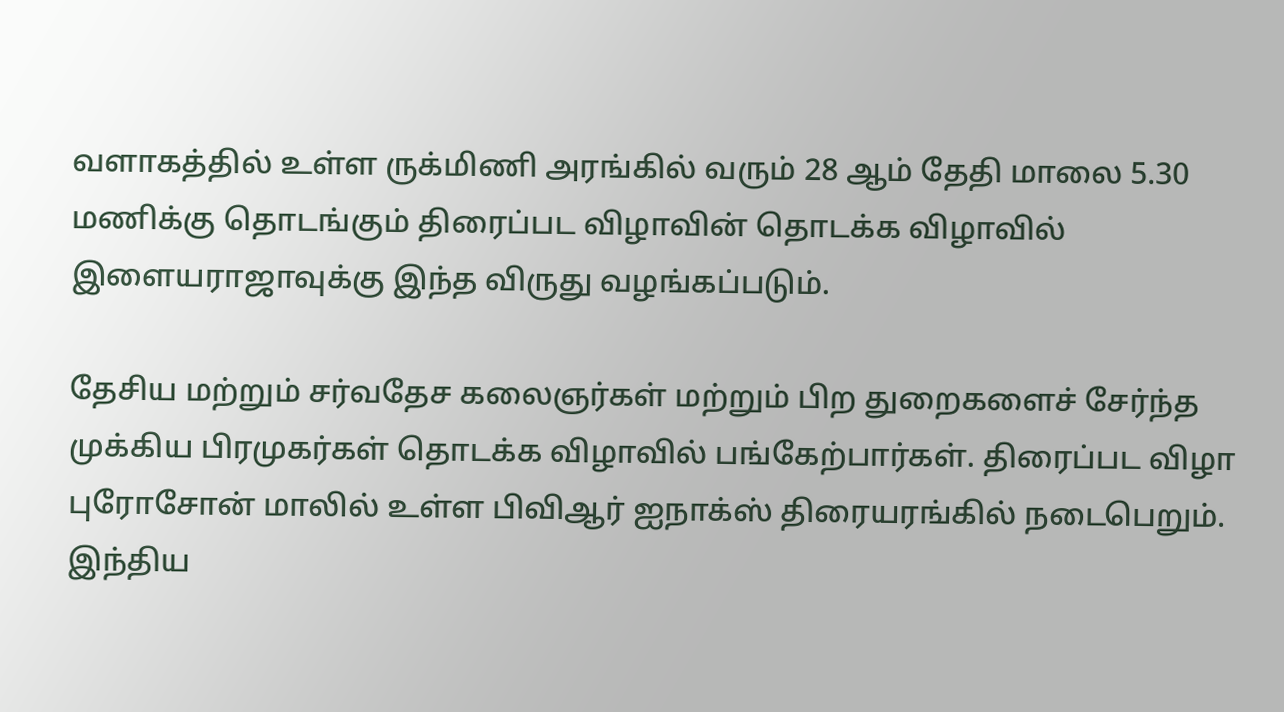வளாகத்தில் உள்ள ருக்மிணி அரங்கில் வரும் 28 ஆம் தேதி மாலை 5.30 மணிக்கு தொடங்கும் திரைப்பட விழாவின் தொடக்க விழாவில் இளையராஜாவுக்கு இந்த விருது வழங்கப்படும்.

தேசிய மற்றும் சர்வதேச கலைஞர்கள் மற்றும் பிற துறைகளைச் சேர்ந்த முக்கிய பிரமுகர்கள் தொடக்க விழாவில் பங்கேற்பார்கள். திரைப்பட விழா புரோசோன் மாலில் உள்ள பிவிஆர் ஐநாக்ஸ் திரையரங்கில் நடைபெறும். இந்திய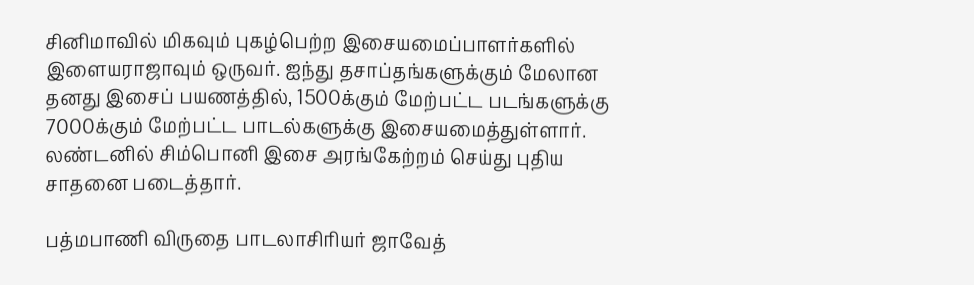சினிமாவில் மிகவும் புகழ்பெற்ற இசையமைப்பாளர்களில் இளையராஜாவும் ஒருவர். ஐந்து தசாப்தங்களுக்கும் மேலான தனது இசைப் பயணத்தில், 1500க்கும் மேற்பட்ட படங்களுக்கு 7000க்கும் மேற்பட்ட பாடல்களுக்கு இசையமைத்துள்ளார். லண்டனில் சிம்பொனி இசை அரங்கேற்றம் செய்து புதிய சாதனை படைத்தார்.

பத்மபாணி விருதை பாடலாசிரியர் ஜாவேத்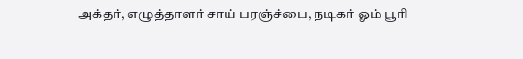அக்தர், எழுத்தாளர் சாய் பரஞ்ச்பை, நடிகர் ஓம் பூரி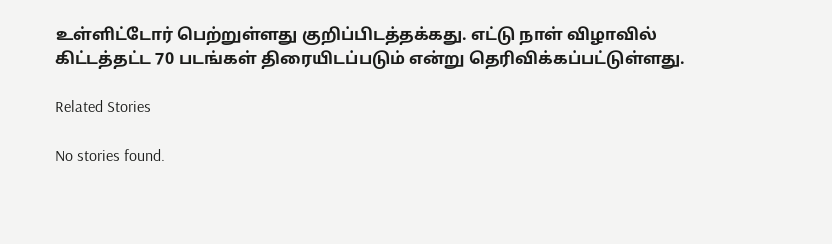உள்ளிட்டோர் பெற்றுள்ளது குறிப்பிடத்தக்கது. எட்டு நாள் விழாவில் கிட்டத்தட்ட 70 படங்கள் திரையிடப்படும் என்று தெரிவிக்கப்பட்டுள்ளது.

Related Stories

No stories found.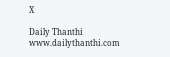X

Daily Thanthi
www.dailythanthi.com